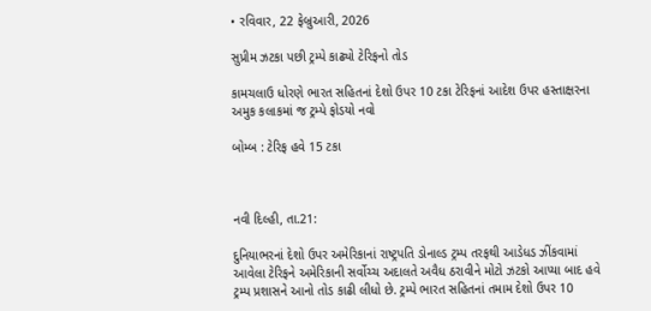• રવિવાર, 22 ફેબ્રુઆરી, 2026

સુપ્રીમ ઝટકા પછી ટ્રમ્પે કાઢ્યો ટેરિફનો તોડ

કામચલાઉ ધોરણે ભારત સહિતનાં દેશો ઉપર 10 ટકા ટેરિફનાં આદેશ ઉપર હસ્તાક્ષરના અમુક કલાકમાં જ ટ્રમ્પે ફોડયો નવો

બોમ્બ : ટેરિફ હવે 15 ટકા



નવી દિલ્હી, તા.21:

દુનિયાભરનાં દેશો ઉપર અમેરિકાનાં રાષ્ટ્રપતિ ડોનાલ્ડ ટ્રમ્પ તરફથી આડેધડ ઝીંકવામાં આવેલા ટેરિફને અમેરિકાની સર્વોચ્ચ અદાલતે અવૈધ ઠરાવીને મોટો ઝટકો આપ્યા બાદ હવે ટ્રમ્પ પ્રશાસને આનો તોડ કાઢી લીધો છે. ટ્રમ્પે ભારત સહિતનાં તમામ દેશો ઉપર 10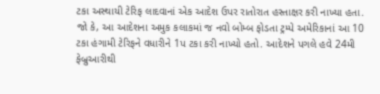ટકા અસ્થાયી ટેરિફ લાદવાનાં એક આદેશ ઉપર રાતોરાત હસ્તાક્ષર કરી નાખ્યા હતા. જો કે, આ આદેશના અમુક કલાકમાં જ નવો બોમ્બ ફોડતા ટ્રમ્પે અમેરિકાનાં આ 10 ટકા હંગામી ટેરિફને વધારીને 1પ ટકા કરી નાખ્યો હતો. આદેશને પગલે હવે 24મી ફેબ્રુઆરીથી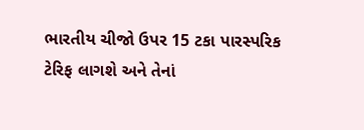ભારતીય ચીજો ઉપર 15 ટકા પારસ્પરિક ટેરિફ લાગશે અને તેનાં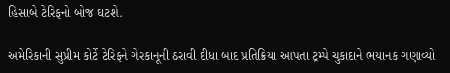હિસાબે ટેરિફનો બોજ ઘટશે.

અમેરિકાની સુપ્રીમ કોર્ટે ટેરિફને ગેરકાનૂની ઠરાવી દીધા બાદ પ્રતિક્રિયા આપતા ટ્રમ્પે ચુકાદાને ભયાનક ગણાવ્યો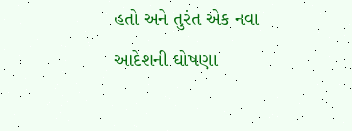હતો અને તુરંત એક નવા આદેશની ઘોષણા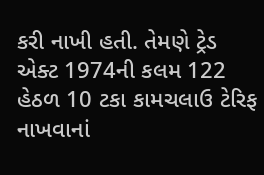કરી નાખી હતી. તેમણે ટ્રેડ એક્ટ 1974ની કલમ 122 હેઠળ 10 ટકા કામચલાઉ ટેરિફ નાખવાનાં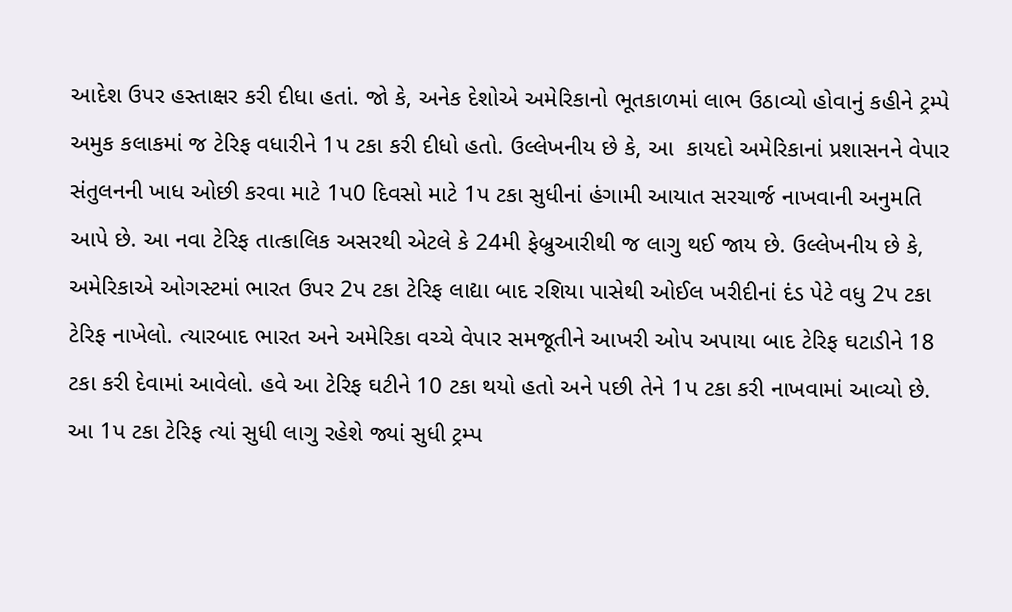આદેશ ઉપર હસ્તાક્ષર કરી દીધા હતાં. જો કે, અનેક દેશોએ અમેરિકાનો ભૂતકાળમાં લાભ ઉઠાવ્યો હોવાનું કહીને ટ્રમ્પે અમુક કલાકમાં જ ટેરિફ વધારીને 1પ ટકા કરી દીધો હતો. ઉલ્લેખનીય છે કે, આ  કાયદો અમેરિકાનાં પ્રશાસનને વેપાર સંતુલનની ખાધ ઓછી કરવા માટે 1પ0 દિવસો માટે 1પ ટકા સુધીનાં હંગામી આયાત સરચાર્જ નાખવાની અનુમતિ આપે છે. આ નવા ટેરિફ તાત્કાલિક અસરથી એટલે કે 24મી ફેબ્રુઆરીથી જ લાગુ થઈ જાય છે. ઉલ્લેખનીય છે કે, અમેરિકાએ ઓગસ્ટમાં ભારત ઉપર 2પ ટકા ટેરિફ લાદ્યા બાદ રશિયા પાસેથી ઓઈલ ખરીદીનાં દંડ પેટે વધુ 2પ ટકા ટેરિફ નાખેલો. ત્યારબાદ ભારત અને અમેરિકા વચ્ચે વેપાર સમજૂતીને આખરી ઓપ અપાયા બાદ ટેરિફ ઘટાડીને 18 ટકા કરી દેવામાં આવેલો. હવે આ ટેરિફ ઘટીને 10 ટકા થયો હતો અને પછી તેને 1પ ટકા કરી નાખવામાં આવ્યો છે. આ 1પ ટકા ટેરિફ ત્યાં સુધી લાગુ રહેશે જ્યાં સુધી ટ્રમ્પ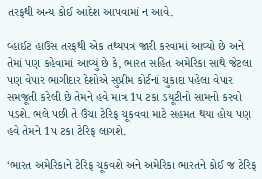તરફથી અન્ય કોઈ આદેશ આપવામાં ન આવે.

વ્હાઈટ હાઉસ તરફથી એક તથ્યપત્ર જારી કરવામાં આવ્યો છે અને તેમાં પણ કહેવામાં આવ્યું છે કે, ભારત સહિત અમેરિકા સાથે જેટલા પણ વેપાર ભાગીદાર દેશોએ સુપ્રીમ કોર્ટનાં ચુકાદા પહેલા વેપાર સમજૂતી કરેલી છે તેમને હવે માત્ર 1પ ટકા ડયૂટીનો સામનો કરવો પડશે. ભલે પછી તે ઉંચા ટેરિફ ચૂકવવા માટે સહમત થયા હોય પણ હવે તેમને 1પ ટકા ટેરિફ લાગશે.

‘ભારત અમેરિકાને ટેરિફ ચૂકવશે અને અમેરિકા ભારતને કોઈ જ ટેરિફ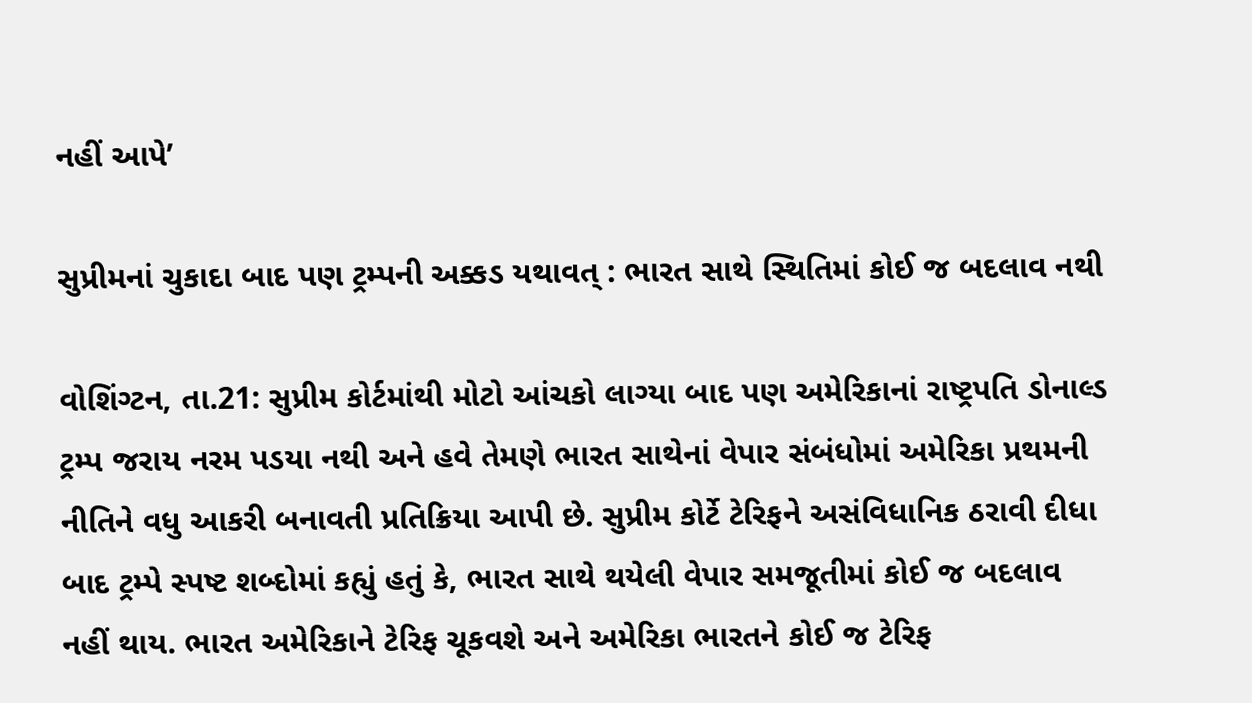નહીં આપે’

સુપ્રીમનાં ચુકાદા બાદ પણ ટ્રમ્પની અક્કડ યથાવત્ : ભારત સાથે સ્થિતિમાં કોઈ જ બદલાવ નથી

વોશિંગ્ટન, તા.21: સુપ્રીમ કોર્ટમાંથી મોટો આંચકો લાગ્યા બાદ પણ અમેરિકાનાં રાષ્ટ્રપતિ ડોનાલ્ડ ટ્રમ્પ જરાય નરમ પડયા નથી અને હવે તેમણે ભારત સાથેનાં વેપાર સંબંધોમાં અમેરિકા પ્રથમની નીતિને વધુ આકરી બનાવતી પ્રતિક્રિયા આપી છે. સુપ્રીમ કોર્ટે ટેરિફને અસંવિધાનિક ઠરાવી દીધા બાદ ટ્રમ્પે સ્પષ્ટ શબ્દોમાં કહ્યું હતું કે, ભારત સાથે થયેલી વેપાર સમજૂતીમાં કોઈ જ બદલાવ નહીં થાય. ભારત અમેરિકાને ટેરિફ ચૂકવશે અને અમેરિકા ભારતને કોઈ જ ટેરિફ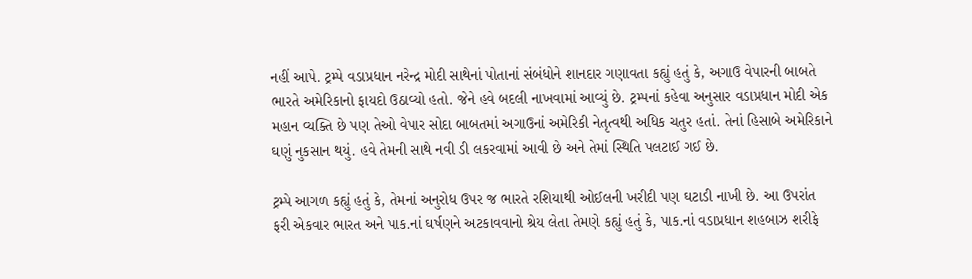નહીં આપે. ટ્રમ્પે વડાપ્રધાન નરેન્દ્ર મોદી સાથેનાં પોતાનાં સંબંધોને શાનદાર ગણાવતા કહ્યું હતું કે, અગાઉ વેપારની બાબતે ભારતે અમેરિકાનો ફાયદો ઉઠાવ્યો હતો. જેને હવે બદલી નાખવામાં આવ્યું છે. ટ્રમ્પનાં કહેવા અનુસાર વડાપ્રધાન મોદી એક મહાન વ્યક્તિ છે પણ તેઓ વેપાર સોદા બાબતમાં અગાઉનાં અમેરિકી નેતૃત્વથી અધિક ચતુર હતાં. તેનાં હિસાબે અમેરિકાને ઘણું નુકસાન થયું. હવે તેમની સાથે નવી ડી લકરવામાં આવી છે અને તેમાં સ્થિતિ પલટાઈ ગઈ છે.

ટ્રમ્પે આગળ કહ્યું હતું કે, તેમનાં અનુરોધ ઉપર જ ભારતે રશિયાથી ઓઈલની ખરીદી પણ ઘટાડી નાખી છે. આ ઉપરાંત ફરી એકવાર ભારત અને પાક.નાં ઘર્ષણને અટકાવવાનો શ્રેય લેતા તેમણે કહ્યું હતું કે, પાક.નાં વડાપ્રધાન શહબાઝ શરીફે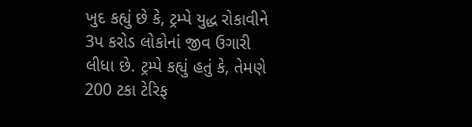ખુદ કહ્યું છે કે, ટ્રમ્પે યુદ્ધ રોકાવીને 3પ કરોડ લોકોનાં જીવ ઉગારી લીધા છે. ટ્રમ્પે કહ્યું હતું કે, તેમણે 200 ટકા ટેરિફ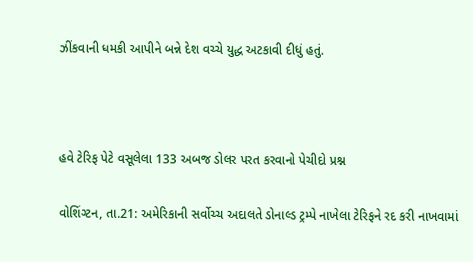ઝીંકવાની ધમકી આપીને બન્ને દેશ વચ્ચે યુદ્ધ અટકાવી દીધું હતું.



હવે ટેરિફ પેટે વસૂલેલા 133 અબજ ડોલર પરત કરવાનો પેચીદો પ્રશ્ન

વોશિંગ્ટન, તા.21: અમેરિકાની સર્વોચ્ચ અદાલતે ડોનાલ્ડ ટ્રમ્પે નાખેલા ટેરિફને રદ કરી નાખવામાં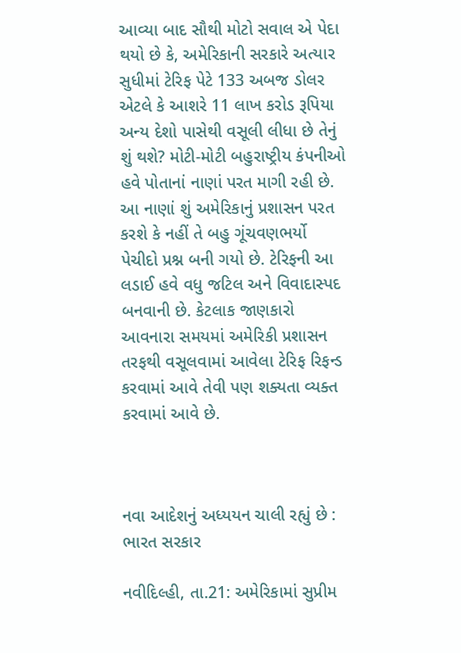આવ્યા બાદ સૌથી મોટો સવાલ એ પેદા થયો છે કે, અમેરિકાની સરકારે અત્યાર સુધીમાં ટેરિફ પેટે 133 અબજ ડોલર એટલે કે આશરે 11 લાખ કરોડ રૂપિયા અન્ય દેશો પાસેથી વસૂલી લીધા છે તેનું શું થશે? મોટી-મોટી બહુરાષ્ટ્રીય કંપનીઓ હવે પોતાનાં નાણાં પરત માગી રહી છે. આ નાણાં શું અમેરિકાનું પ્રશાસન પરત કરશે કે નહીં તે બહુ ગૂંચવણભર્યો પેચીદો પ્રશ્ન બની ગયો છે. ટેરિફની આ લડાઈ હવે વધુ જટિલ અને વિવાદાસ્પદ બનવાની છે. કેટલાક જાણકારો આવનારા સમયમાં અમેરિકી પ્રશાસન તરફથી વસૂલવામાં આવેલા ટેરિફ રિફન્ડ કરવામાં આવે તેવી પણ શક્યતા વ્યક્ત કરવામાં આવે છે.



નવા આદેશનું અધ્યયન ચાલી રહ્યું છે : ભારત સરકાર

નવીદિલ્હી, તા.21: અમેરિકામાં સુપ્રીમ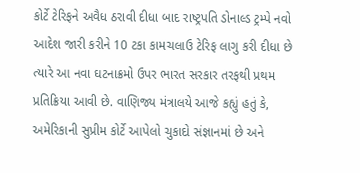કોર્ટે ટેરિફને અવૈધ ઠરાવી દીધા બાદ રાષ્ટ્રપતિ ડોનાલ્ડ ટ્રમ્પે નવો આદેશ જારી કરીને 10 ટકા કામચલાઉ ટેરિફ લાગુ કરી દીધા છે ત્યારે આ નવા ઘટનાક્રમો ઉપર ભારત સરકાર તરફથી પ્રથમ પ્રતિક્રિયા આવી છે. વાણિજ્ય મંત્રાલયે આજે કહ્યું હતું કે, અમેરિકાની સુપ્રીમ કોર્ટે આપેલો ચુકાદો સંજ્ઞાનમાં છે અને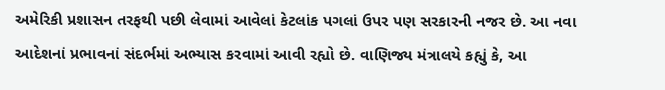અમેરિકી પ્રશાસન તરફથી પછી લેવામાં આવેલાં કેટલાંક પગલાં ઉપર પણ સરકારની નજર છે. આ નવા આદેશનાં પ્રભાવનાં સંદર્ભમાં અભ્યાસ કરવામાં આવી રહ્યો છે. વાણિજ્ય મંત્રાલયે કહ્યું કે, આ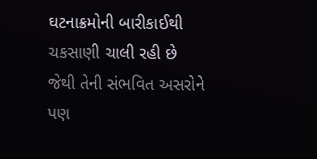ઘટનાક્રમોની બારીકાઈથી ચકસાણી ચાલી રહી છે જેથી તેની સંભવિત અસરોને પણ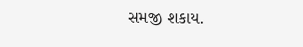સમજી શકાય.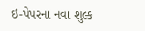ઇ-પેપરના નવા શુલ્ક